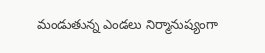మండుతున్న ఎండలు నిర్మానుష్యంగా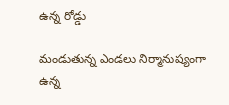ఉన్న రోడ్డు

మండుతున్న ఎండలు నిర్మానుష్యంగా ఉన్న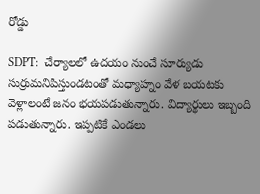రోడ్డు

SDPT:  చేర్యాలలో ఉదయం నుంచే సూర్యుడు సుర్రుమనిపిస్తుండటంతో మధ్యాహ్నం వేళ బయటకు వెళ్లాలంటే జనం భయపడుతున్నారు. విద్యార్థులు ఇబ్బంది పడుతున్నారు. ఇప్పటికే ఎండలు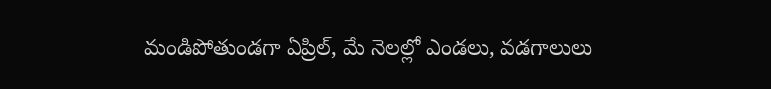మండిపోతుండగా ఏప్రిల్, మే నెలల్లో ఎండలు, వడగాలులు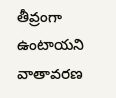తీవ్రంగా ఉంటాయని వాతావరణ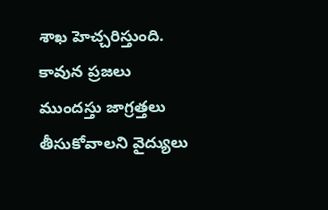శాఖ హెచ్చరిస్తుంది. కావున ప్రజలు ముందస్తు జాగ్రత్తలు తీసుకోవాలని వైద్యులు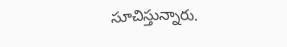సూచిస్తున్నారు.